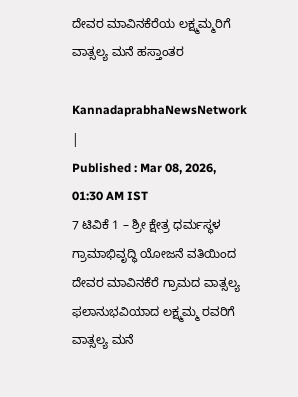ದೇವರ ಮಾವಿನಕೆರೆಯ ಲಕ್ಷ್ಮಮ್ಮರಿಗೆ ವಾತ್ಸಲ್ಯ ಮನೆ ಹಸ್ತಾಂತರ

KannadaprabhaNewsNetwork |
Published : Mar 08, 2026, 01:30 AM IST
7 ಟಿವಿಕೆ 1 – ಶ್ರೀ ಕ್ಷೇತ್ರ ಧರ್ಮಸ್ಥಳ ಗ್ರಾಮಾಭಿವೃದ್ಧಿ ಯೋಜನೆ ವತಿಯಿಂದ ದೇವರ ಮಾವಿನಕೆರೆ ಗ್ರಾಮದ ವಾತ್ಸಲ್ಯ ಫಲಾನುಭವಿಯಾದ ಲಕ್ಷ್ಮಮ್ಮ ರವರಿಗೆ ವಾತ್ಸಲ್ಯ ಮನೆ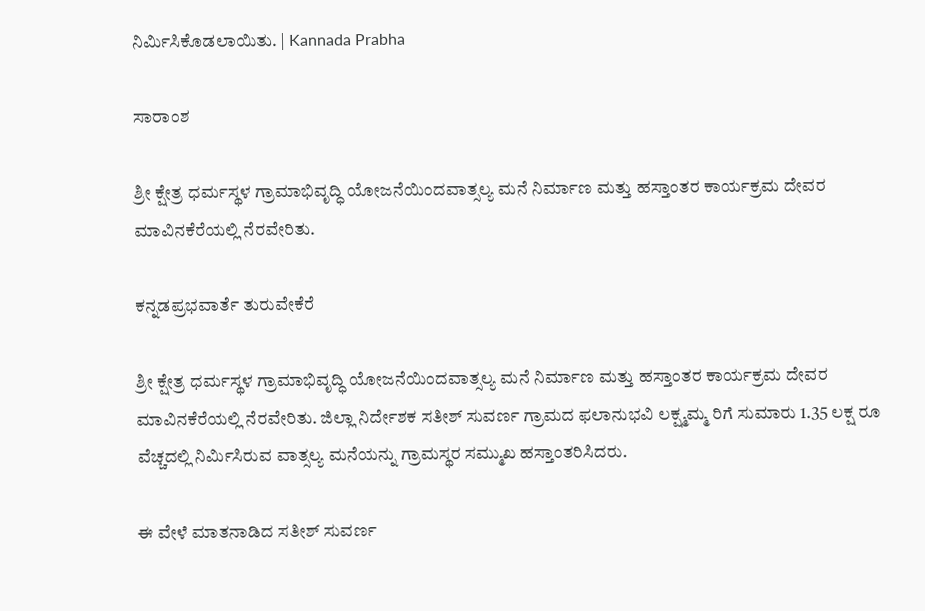ನಿರ್ಮಿಸಿಕೊಡಲಾಯಿತು. | Kannada Prabha

ಸಾರಾಂಶ

ಶ್ರೀ ಕ್ಷೇತ್ರ ಧರ್ಮಸ್ಥಳ ಗ್ರಾಮಾಭಿವೃದ್ಧಿ ಯೋಜನೆಯಿಂದವಾತ್ಸಲ್ಯ ಮನೆ ನಿರ್ಮಾಣ ಮತ್ತು ಹಸ್ತಾಂತರ ಕಾರ್ಯಕ್ರಮ ದೇವರ ಮಾವಿನಕೆರೆಯಲ್ಲಿ ನೆರವೇರಿತು.

ಕನ್ನಡಪ್ರಭವಾರ್ತೆ ತುರುವೇಕೆರೆ

ಶ್ರೀ ಕ್ಷೇತ್ರ ಧರ್ಮಸ್ಥಳ ಗ್ರಾಮಾಭಿವೃದ್ಧಿ ಯೋಜನೆಯಿಂದವಾತ್ಸಲ್ಯ ಮನೆ ನಿರ್ಮಾಣ ಮತ್ತು ಹಸ್ತಾಂತರ ಕಾರ್ಯಕ್ರಮ ದೇವರ ಮಾವಿನಕೆರೆಯಲ್ಲಿ ನೆರವೇರಿತು. ಜಿಲ್ಲಾ ನಿರ್ದೇಶಕ ಸತೀಶ್‌ ಸುವರ್ಣ ಗ್ರಾಮದ ಫಲಾನುಭವಿ ಲಕ್ಷ್ಮಮ್ಮ ರಿಗೆ ಸುಮಾರು 1.35 ಲಕ್ಷ ರೂ ವೆಚ್ಚದಲ್ಲಿ ನಿರ್ಮಿಸಿರುವ ವಾತ್ಸಲ್ಯ ಮನೆಯನ್ನು ಗ್ರಾಮಸ್ಥರ ಸಮ್ಮುಖ ಹಸ್ತಾಂತರಿಸಿದರು.

ಈ ವೇಳೆ ಮಾತನಾಡಿದ ಸತೀಶ್‌ ಸುವರ್ಣ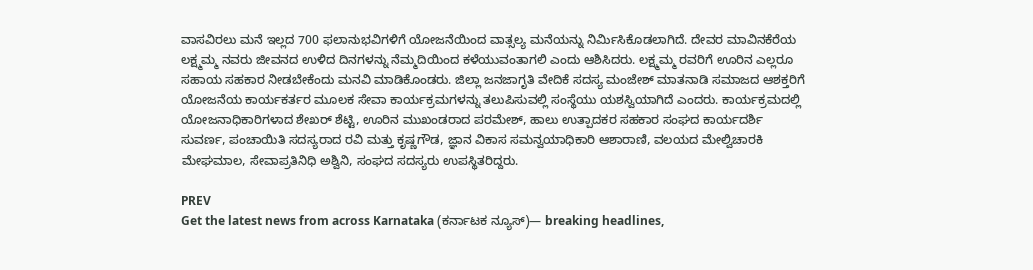ವಾಸವಿರಲು ಮನೆ ಇಲ್ಲದ 700 ಫಲಾನುಭವಿಗಳಿಗೆ ಯೋಜನೆಯಿಂದ ವಾತ್ಸಲ್ಯ ಮನೆಯನ್ನು ನಿರ್ಮಿಸಿಕೊಡಲಾಗಿದೆ. ದೇವರ ಮಾವಿನಕೆರೆಯ ಲಕ್ಷ್ಮಮ್ಮ ನವರು ಜೀವನದ ಉಳಿದ ದಿನಗಳನ್ನು ನೆಮ್ಮದಿಯಿಂದ ಕಳೆಯುವಂತಾಗಲಿ ಎಂದು ಆಶಿಸಿದರು. ಲಕ್ಷ್ಮಮ್ಮ ರವರಿಗೆ ಊರಿನ ಎಲ್ಲರೂ ಸಹಾಯ ಸಹಕಾರ ನೀಡಬೇಕೆಂದು ಮನವಿ ಮಾಡಿಕೊಂಡರು. ಜಿಲ್ಲಾ ಜನಜಾಗೃತಿ ವೇದಿಕೆ ಸದಸ್ಯ ಮಂಜೇಶ್ ಮಾತನಾಡಿ ಸಮಾಜದ ಆಶಕ್ತರಿಗೆ ಯೋಜನೆಯ ಕಾರ್ಯಕರ್ತರ ಮೂಲಕ ಸೇವಾ ಕಾರ್ಯಕ್ರಮಗಳನ್ನು ತಲುಪಿಸುವಲ್ಲಿ ಸಂಸ್ಥೆಯು ಯಶಸ್ವಿಯಾಗಿದೆ ಎಂದರು. ಕಾರ್ಯಕ್ರಮದಲ್ಲಿ ಯೋಜನಾಧಿಕಾರಿಗಳಾದ ಶೇಖರ್ ಶೆಟ್ಟಿ, ಊರಿನ ಮುಖಂಡರಾದ ಪರಮೇಶ್, ಹಾಲು ಉತ್ಪಾದಕರ ಸಹಕಾರ ಸಂಘದ ಕಾರ್ಯದರ್ಶಿ ಸುವರ್ಣ, ಪಂಚಾಯಿತಿ ಸದಸ್ಯರಾದ ರವಿ ಮತ್ತು ಕೃಷ್ಣಗೌಡ, ಜ್ಞಾನ ವಿಕಾಸ ಸಮನ್ವಯಾಧಿಕಾರಿ ಆಶಾರಾಣಿ, ವಲಯದ ಮೇಲ್ವಿಚಾರಕಿ ಮೇಘಮಾಲ, ಸೇವಾಪ್ರತಿನಿಧಿ ಅಶ್ವಿನಿ, ಸಂಘದ ಸದಸ್ಯರು ಉಪಸ್ಥಿತರಿದ್ದರು.

PREV
Get the latest news from across Karnataka (ಕರ್ನಾಟಕ ನ್ಯೂಸ್)— breaking headlines,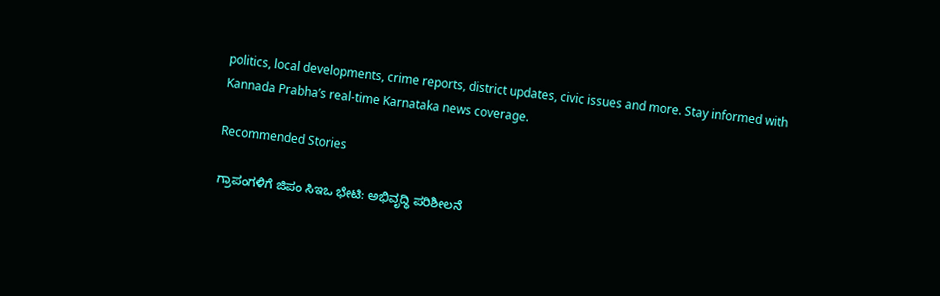politics, local developments, crime reports, district updates, civic issues and more. Stay informed with Kannada Prabha’s real‑time Karnataka news coverage.

Recommended Stories

ಗ್ರಾಪಂಗಳಿಗೆ ಜಿಪಂ ಸಿಇಒ ಭೇಟಿ: ಅಭಿವೃದ್ಧಿ ಪರಿಶೀಲನೆ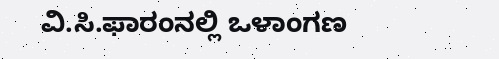ವಿ.ಸಿ.ಫಾರಂನಲ್ಲಿ ಒಳಾಂಗಣ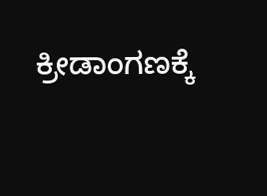ಕ್ರೀಡಾಂಗಣಕ್ಕೆ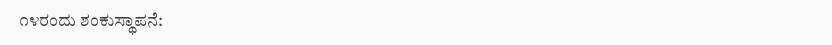೧೪ರಂದು ಶಂಕುಸ್ಥಾಪನೆ: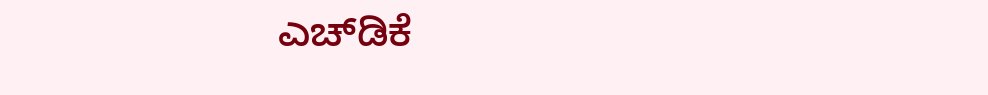ಎಚ್‌ಡಿಕೆ